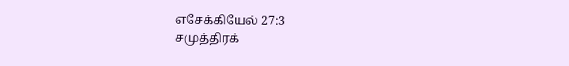எசேக்கியேல் 27:3
சமுத்திரக்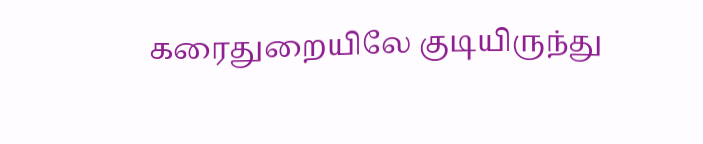கரைதுறையிலே குடியிருந்து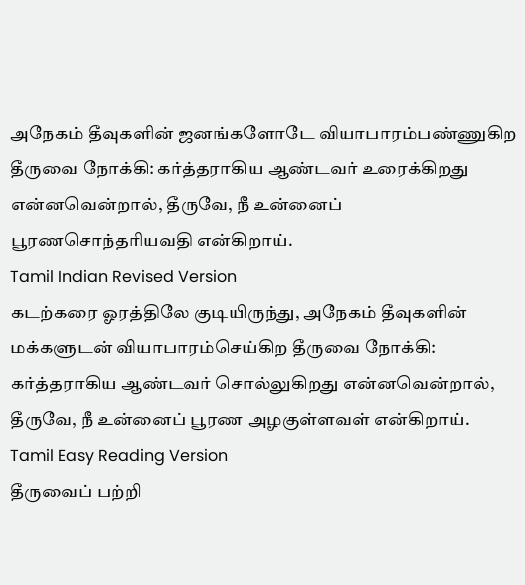அநேகம் தீவுகளின் ஜனங்களோடே வியாபாரம்பண்ணுகிற தீருவை நோக்கி: கர்த்தராகிய ஆண்டவர் உரைக்கிறது என்னவென்றால், தீருவே, நீ உன்னைப் பூரணசொந்தரியவதி என்கிறாய்.
Tamil Indian Revised Version
கடற்கரை ஓரத்திலே குடியிருந்து, அநேகம் தீவுகளின் மக்களுடன் வியாபாரம்செய்கிற தீருவை நோக்கி: கர்த்தராகிய ஆண்டவர் சொல்லுகிறது என்னவென்றால், தீருவே, நீ உன்னைப் பூரண அழகுள்ளவள் என்கிறாய்.
Tamil Easy Reading Version
தீருவைப் பற்றி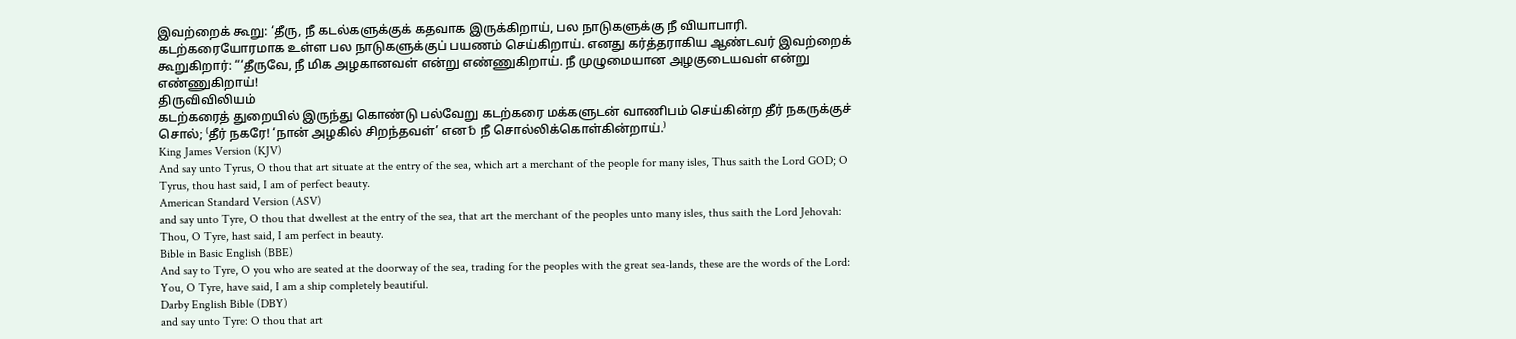இவற்றைக் கூறு: ‘தீரு, நீ கடல்களுக்குக் கதவாக இருக்கிறாய், பல நாடுகளுக்கு நீ வியாபாரி. கடற்கரையோரமாக உள்ள பல நாடுகளுக்குப் பயணம் செய்கிறாய். எனது கர்த்தராகிய ஆண்டவர் இவற்றைக் கூறுகிறார்: “‘தீருவே, நீ மிக அழகானவள் என்று எண்ணுகிறாய். நீ முழுமையான அழகுடையவள் என்று எண்ணுகிறாய்!
திருவிவிலியம்
கடற்கரைத் துறையில் இருந்து கொண்டு பல்வேறு கடற்கரை மக்களுடன் வாணிபம் செய்கின்ற தீர் நகருக்குச் சொல்; ⁽தீர் நகரே! ‘நான் அழகில் சிறந்தவள்’ என␢ நீ சொல்லிக்கொள்கின்றாய்.⁾
King James Version (KJV)
And say unto Tyrus, O thou that art situate at the entry of the sea, which art a merchant of the people for many isles, Thus saith the Lord GOD; O Tyrus, thou hast said, I am of perfect beauty.
American Standard Version (ASV)
and say unto Tyre, O thou that dwellest at the entry of the sea, that art the merchant of the peoples unto many isles, thus saith the Lord Jehovah: Thou, O Tyre, hast said, I am perfect in beauty.
Bible in Basic English (BBE)
And say to Tyre, O you who are seated at the doorway of the sea, trading for the peoples with the great sea-lands, these are the words of the Lord: You, O Tyre, have said, I am a ship completely beautiful.
Darby English Bible (DBY)
and say unto Tyre: O thou that art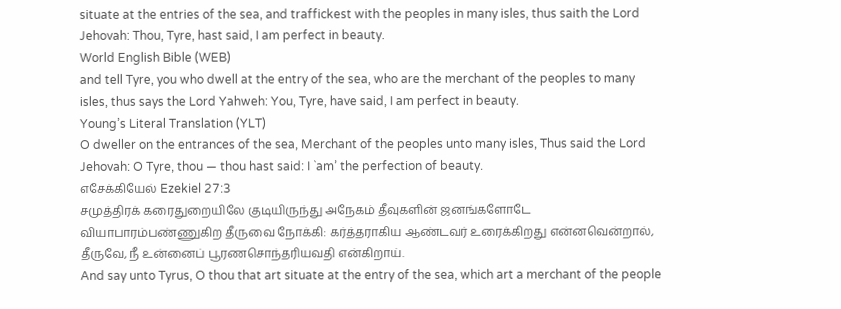situate at the entries of the sea, and traffickest with the peoples in many isles, thus saith the Lord Jehovah: Thou, Tyre, hast said, I am perfect in beauty.
World English Bible (WEB)
and tell Tyre, you who dwell at the entry of the sea, who are the merchant of the peoples to many isles, thus says the Lord Yahweh: You, Tyre, have said, I am perfect in beauty.
Young’s Literal Translation (YLT)
O dweller on the entrances of the sea, Merchant of the peoples unto many isles, Thus said the Lord Jehovah: O Tyre, thou — thou hast said: I `am’ the perfection of beauty.
எசேக்கியேல் Ezekiel 27:3
சமுத்திரக் கரைதுறையிலே குடியிருந்து அநேகம் தீவுகளின் ஜனங்களோடே வியாபாரம்பண்ணுகிற தீருவை நோக்கி: கர்த்தராகிய ஆண்டவர் உரைக்கிறது என்னவென்றால், தீருவே, நீ உன்னைப் பூரணசொந்தரியவதி என்கிறாய்.
And say unto Tyrus, O thou that art situate at the entry of the sea, which art a merchant of the people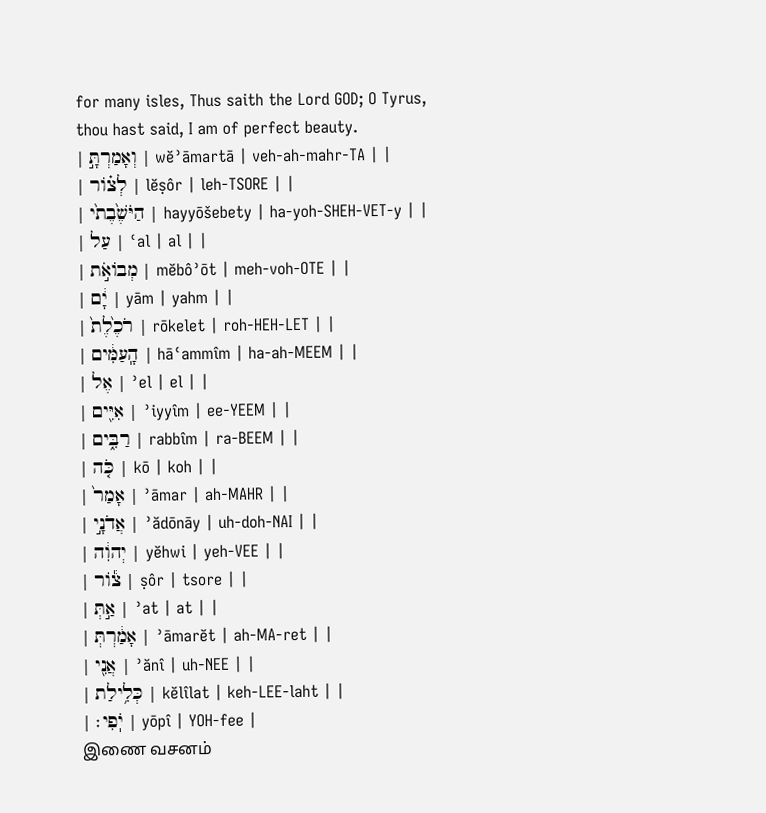for many isles, Thus saith the Lord GOD; O Tyrus, thou hast said, I am of perfect beauty.
| וְאָמַרְתָּ֣ | wĕʾāmartā | veh-ah-mahr-TA | |
| לְצ֗וֹר | lĕṣôr | leh-TSORE | |
| הַיֹּשֶׁ֙בֶת֙י | hayyōšebety | ha-yoh-SHEH-VET-y | |
| עַל | ʿal | al | |
| מְבוֹאֹ֣ת | mĕbôʾōt | meh-voh-OTE | |
| יָ֔ם | yām | yahm | |
| רֹכֶ֙לֶת֙ | rōkelet | roh-HEH-LET | |
| הָֽעַמִּ֔ים | hāʿammîm | ha-ah-MEEM | |
| אֶל | ʾel | el | |
| אִיִּ֖ים | ʾiyyîm | ee-YEEM | |
| רַבִּ֑ים | rabbîm | ra-BEEM | |
| כֹּ֤ה | kō | koh | |
| אָמַר֙ | ʾāmar | ah-MAHR | |
| אֲדֹנָ֣י | ʾădōnāy | uh-doh-NAI | |
| יְהוִ֔ה | yĕhwi | yeh-VEE | |
| צ֕וֹר | ṣôr | tsore | |
| אַ֣תְּ | ʾat | at | |
| אָמַ֔רְתְּ | ʾāmarĕt | ah-MA-ret | |
| אֲנִ֖י | ʾănî | uh-NEE | |
| כְּלִ֥ילַת | kĕlîlat | keh-LEE-laht | |
| יֹֽפִי׃ | yōpî | YOH-fee |
இணை வசனம்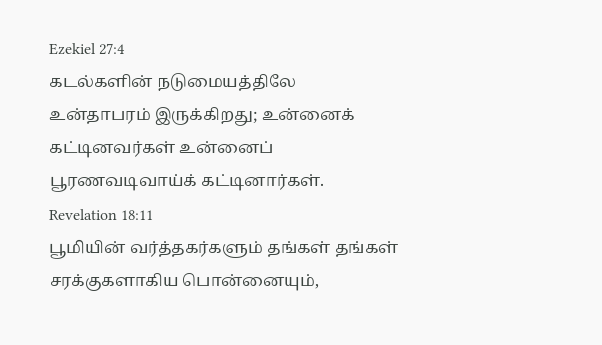Ezekiel 27:4
கடல்களின் நடுமையத்திலே உன்தாபரம் இருக்கிறது; உன்னைக் கட்டினவர்கள் உன்னைப் பூரணவடிவாய்க் கட்டினார்கள்.
Revelation 18:11
பூமியின் வர்த்தகர்களும் தங்கள் தங்கள் சரக்குகளாகிய பொன்னையும்,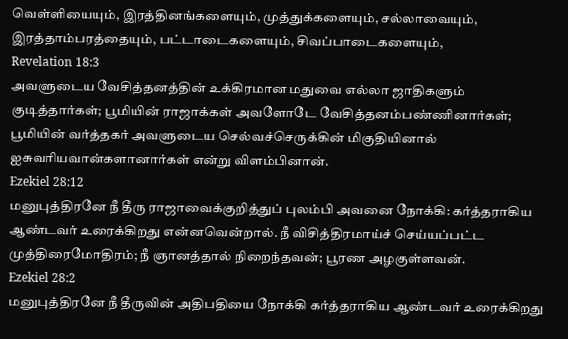வெள்ளியையும், இரத்தினங்களையும், முத்துக்களையும், சல்லாவையும், இரத்தாம்பரத்தையும், பட்டாடைகளையும், சிவப்பாடைகளையும்,
Revelation 18:3
அவளுடைய வேசித்தனத்தின் உக்கிரமான மதுவை எல்லா ஜாதிகளும் குடித்தார்கள்; பூமியின் ராஜாக்கள் அவளோடே வேசித்தனம்பண்ணினார்கள்; பூமியின் வர்த்தகர் அவளுடைய செல்வச்செருக்கின் மிகுதியினால் ஐசுவரியவான்களானார்கள் என்று விளம்பினான்.
Ezekiel 28:12
மனுபுத்திரனே நீ தீரு ராஜாவைக்குறித்துப் புலம்பி அவனை நோக்கி: கர்த்தராகிய ஆண்டவர் உரைக்கிறது என்னவென்றால். நீ விசித்திரமாய்ச் செய்யப்பட்ட முத்திரைமோதிரம்; நீ ஞானத்தால் நிறைந்தவன்; பூரண அழகுள்ளவன்.
Ezekiel 28:2
மனுபுத்திரனே நீ தீருவின் அதிபதியை நோக்கி கர்த்தராகிய ஆண்டவர் உரைக்கிறது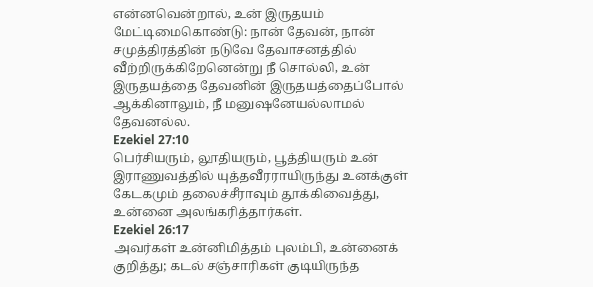என்னவென்றால், உன் இருதயம் மேட்டிமைகொண்டு: நான் தேவன், நான் சமுத்திரத்தின் நடுவே தேவாசனத்தில் வீற்றிருக்கிறேனென்று நீ சொல்லி, உன் இருதயத்தை தேவனின் இருதயத்தைப்போல் ஆக்கினாலும், நீ மனுஷனேயல்லாமல் தேவனல்ல.
Ezekiel 27:10
பெர்சியரும், லூதியரும், பூத்தியரும் உன் இராணுவத்தில் யுத்தவீரராயிருந்து உனக்குள் கேடகமும் தலைச்சீராவும் தூக்கிவைத்து, உன்னை அலங்கரித்தார்கள்.
Ezekiel 26:17
அவர்கள் உன்னிமித்தம் புலம்பி, உன்னைக் குறித்து; கடல் சஞ்சாரிகள் குடியிருந்த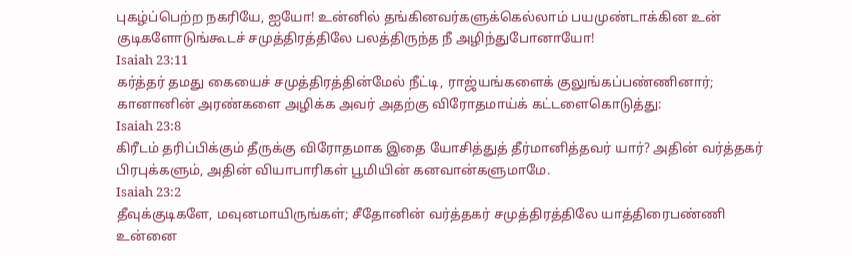புகழ்ப்பெற்ற நகரியே, ஐயோ! உன்னில் தங்கினவர்களுக்கெல்லாம் பயமுண்டாக்கின உன் குடிகளோடுங்கூடச் சமுத்திரத்திலே பலத்திருந்த நீ அழிந்துபோனாயோ!
Isaiah 23:11
கர்த்தர் தமது கையைச் சமுத்திரத்தின்மேல் நீட்டி, ராஜ்யங்களைக் குலுங்கப்பண்ணினார்; கானானின் அரண்களை அழிக்க அவர் அதற்கு விரோதமாய்க் கட்டளைகொடுத்து:
Isaiah 23:8
கிரீடம் தரிப்பிக்கும் தீருக்கு விரோதமாக இதை யோசித்துத் தீர்மானித்தவர் யார்? அதின் வர்த்தகர் பிரபுக்களும், அதின் வியாபாரிகள் பூமியின் கனவான்களுமாமே.
Isaiah 23:2
தீவுக்குடிகளே, மவுனமாயிருங்கள்; சீதோனின் வர்த்தகர் சமுத்திரத்திலே யாத்திரைபண்ணி உன்னை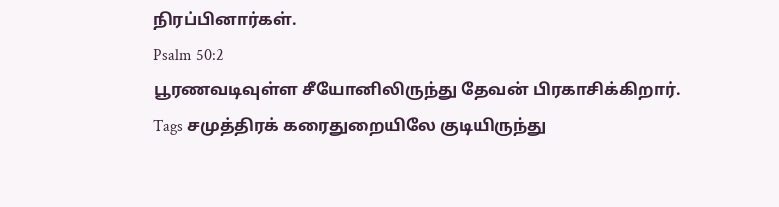நிரப்பினார்கள்.
Psalm 50:2
பூரணவடிவுள்ள சீயோனிலிருந்து தேவன் பிரகாசிக்கிறார்.
Tags சமுத்திரக் கரைதுறையிலே குடியிருந்து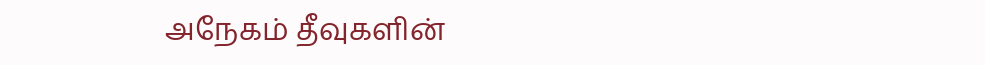அநேகம் தீவுகளின்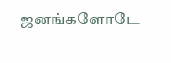ஜனங்களோடே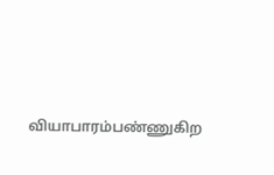வியாபாரம்பண்ணுகிற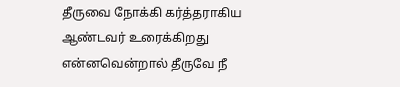தீருவை நோக்கி கர்த்தராகிய ஆண்டவர் உரைக்கிறது என்னவென்றால் தீருவே நீ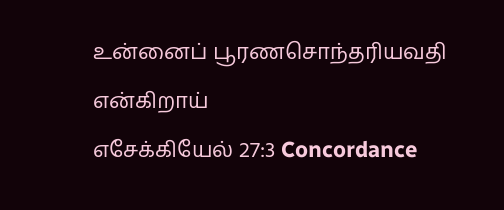உன்னைப் பூரணசொந்தரியவதி என்கிறாய்
எசேக்கியேல் 27:3 Concordance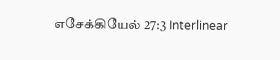எசேக்கியேல் 27:3 Interlinear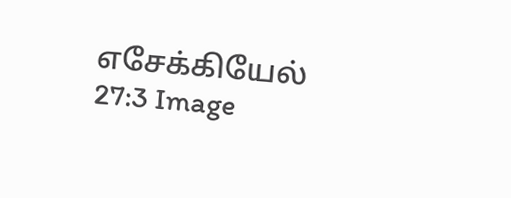எசேக்கியேல் 27:3 Image